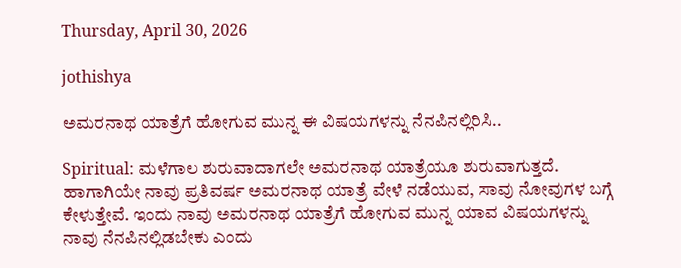Thursday, April 30, 2026

jothishya

ಅಮರನಾಥ ಯಾತ್ರೆಗೆ ಹೋಗುವ ಮುನ್ನ ಈ ವಿಷಯಗಳನ್ನು ನೆನಪಿನಲ್ಲಿರಿಸಿ..

Spiritual: ಮಳೆಗಾಲ ಶುರುವಾದಾಗಲೇ ಅಮರನಾಥ ಯಾತ್ರೆಯೂ ಶುರುವಾಗುತ್ತದೆ. ಹಾಗಾಗಿಯೇ ನಾವು ಪ್ರತಿವರ್ಷ ಅಮರನಾಥ ಯಾತ್ರೆ ವೇಳೆ ನಡೆಯುವ, ಸಾವು ನೋವುಗಳ ಬಗ್ಗೆ ಕೇಳುತ್ತೇವೆ. ಇಂದು ನಾವು ಅಮರನಾಥ ಯಾತ್ರೆಗೆ ಹೋಗುವ ಮುನ್ನ ಯಾವ ವಿಷಯಗಳನ್ನು ನಾವು ನೆನಪಿನಲ್ಲಿಡಬೇಕು ಎಂದು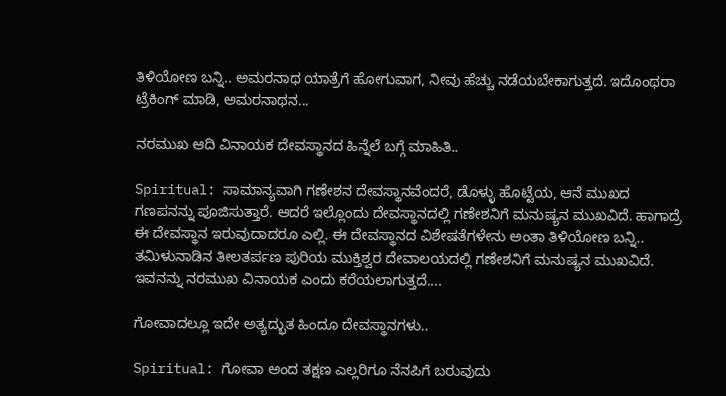ತಿಳಿಯೋಣ ಬನ್ನಿ.. ಅಮರನಾಥ ಯಾತ್ರೆಗೆ ಹೋಗುವಾಗ, ನೀವು ಹೆಚ್ಚು ನಡೆಯಬೇಕಾಗುತ್ತದೆ. ಇದೊಂಥರಾ ಟ್ರೆಕಿಂಗ್ ಮಾಡಿ, ಅಮರನಾಥನ...

ನರಮುಖ ಆದಿ ವಿನಾಯಕ ದೇವಸ್ಥಾನದ ಹಿನ್ನೆಲೆ ಬಗ್ಗೆ ಮಾಹಿತಿ..

Spiritual: ಸಾಮಾನ್ಯವಾಗಿ ಗಣೇಶನ ದೇವಸ್ಥಾನವೆಂದರೆ, ಡೊಳ್ಳು ಹೊಟ್ಟೆಯ, ಆನೆ ಮುಖದ ಗಣಪನನ್ನು ಪೂಜಿಸುತ್ತಾರೆ. ಆದರೆ ಇಲ್ಲೊಂದು ದೇವಸ್ಥಾನದಲ್ಲಿ ಗಣೇಶನಿಗೆ ಮನುಷ್ಯನ ಮುಖವಿದೆ. ಹಾಗಾದ್ರೆ ಈ ದೇವಸ್ಥಾನ ಇರುವುದಾದರೂ ಎಲ್ಲಿ. ಈ ದೇವಸ್ಥಾನದ ವಿಶೇಷತೆಗಳೇನು ಅಂತಾ ತಿಳಿಯೋಣ ಬನ್ನಿ.. ತಮಿಳುನಾಡಿನ ತೀಲತರ್ಪಣ ಪುರಿಯ ಮುಕ್ತಿಶ್ವರ ದೇವಾಲಯದಲ್ಲಿ ಗಣೇಶನಿಗೆ ಮನುಷ್ಯನ ಮುಖವಿದೆ. ಇವನನ್ನು ನರಮುಖ ವಿನಾಯಕ ಎಂದು ಕರೆಯಲಾಗುತ್ತದೆ....

ಗೋವಾದಲ್ಲೂ ಇದೇ ಅತ್ಯದ್ಭುತ ಹಿಂದೂ ದೇವಸ್ಥಾನಗಳು..

Spiritual: ಗೋವಾ ಅಂದ ತಕ್ಷಣ ಎಲ್ಲರಿಗೂ ನೆನಪಿಗೆ ಬರುವುದು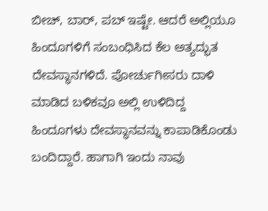ಬೀಚ್, ಬಾರ್, ಪಬ್ ಇಷ್ಟೇ. ಆದರೆ ಅಲ್ಲಿಯೂ ಹಿಂದೂಗಳಿಗೆ ಸಂಬಂಧಿಸಿದ ಕೆಲ ಅತ್ಯದ್ಭುತ ದೇವಸ್ಥಾನಗಳಿದೆ. ಪೋರ್ಚುಗೀಸರು ದಾಳಿ ಮಾಡಿದ ಬಳಿಕವೂ ಅಲ್ಲಿ ಉಳಿದಿದ್ದ ಹಿಂದೂಗಳು ದೇವಸ್ಥಾನವನ್ನು ಕಾಪಾಡಿಕೊಂಡು ಬಂದಿದ್ದಾರೆ. ಹಾಗಾಗಿ ಇಂದು ನಾವು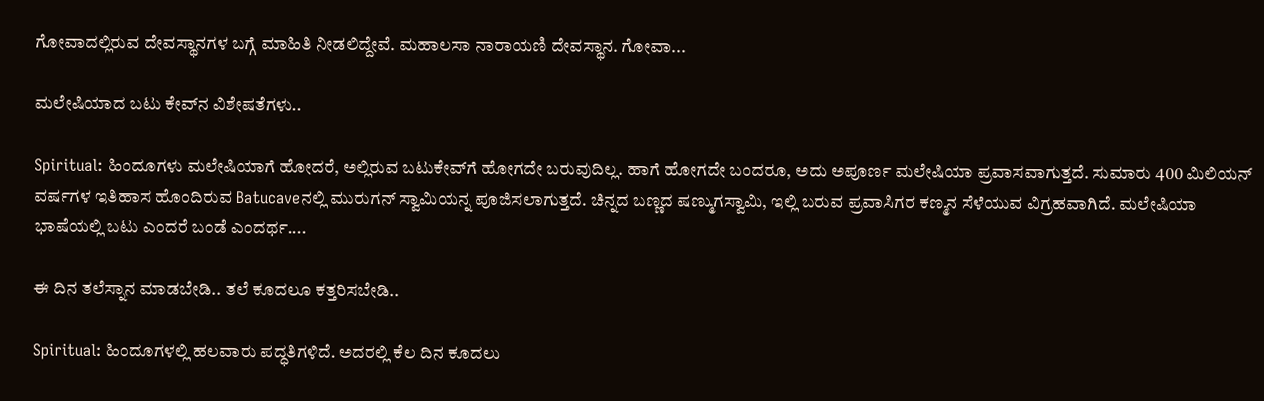ಗೋವಾದಲ್ಲಿರುವ ದೇವಸ್ಥಾನಗಳ ಬಗ್ಗೆ ಮಾಹಿತಿ ನೀಡಲಿದ್ದೇವೆ. ಮಹಾಲಸಾ ನಾರಾಯಣಿ ದೇವಸ್ಥಾನ. ಗೋವಾ...

ಮಲೇಷಿಯಾದ ಬಟು ಕೇವ್‌ನ ವಿಶೇಷತೆಗಳು..

Spiritual: ಹಿಂದೂಗಳು ಮಲೇಷಿಯಾಗೆ ಹೋದರೆ, ಅಲ್ಲಿರುವ ಬಟುಕೇವ್‌ಗೆ ಹೋಗದೇ ಬರುವುದಿಲ್ಲ. ಹಾಗೆ ಹೋಗದೇ ಬಂದರೂ, ಅದು ಅಪೂರ್ಣ ಮಲೇಷಿಯಾ ಪ್ರವಾಸವಾಗುತ್ತದೆ. ಸುಮಾರು 400 ಮಿಲಿಯನ್ ವರ್ಷಗಳ ಇತಿಹಾಸ ಹೊಂದಿರುವ Batucaveನಲ್ಲಿ ಮುರುಗನ್ ಸ್ವಾಮಿಯನ್ನ ಪೂಜಿಸಲಾಗುತ್ತದೆ. ಚಿನ್ನದ ಬಣ್ಣದ ಷಣ್ಮುಗಸ್ವಾಮಿ, ಇಲ್ಲಿ ಬರುವ ಪ್ರವಾಸಿಗರ ಕಣ್ಮನ ಸೆಳೆಯುವ ವಿಗ್ರಹವಾಗಿದೆ. ಮಲೇಷಿಯಾ ಭಾಷೆಯಲ್ಲಿ ಬಟು ಎಂದರೆ ಬಂಡೆ ಎಂದರ್ಥ....

ಈ ದಿನ ತಲೆಸ್ನಾನ ಮಾಡಬೇಡಿ.. ತಲೆ ಕೂದಲೂ ಕತ್ತರಿಸಬೇಡಿ..

Spiritual: ಹಿಂದೂಗಳಲ್ಲಿ ಹಲವಾರು ಪದ್ಧತಿಗಳಿದೆ. ಅದರಲ್ಲಿ ಕೆಲ ದಿನ ಕೂದಲು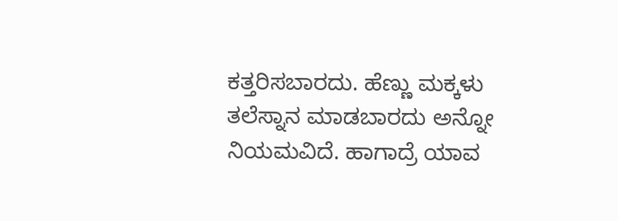ಕತ್ತರಿಸಬಾರದು. ಹೆಣ್ಣು ಮಕ್ಕಳು ತಲೆಸ್ನಾನ ಮಾಡಬಾರದು ಅನ್ನೋ ನಿಯಮವಿದೆ. ಹಾಗಾದ್ರೆ ಯಾವ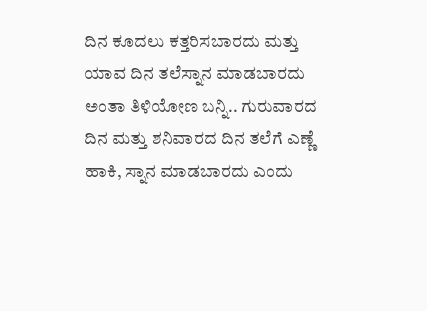ದಿನ ಕೂದಲು ಕತ್ತರಿಸಬಾರದು ಮತ್ತು ಯಾವ ದಿನ ತಲೆಸ್ನಾನ ಮಾಡಬಾರದು ಅಂತಾ ತಿಳಿಯೋಣ ಬನ್ನಿ.. ಗುರುವಾರದ ದಿನ ಮತ್ತು ಶನಿವಾರದ ದಿನ ತಲೆಗೆ ಎಣ್ಣೆ ಹಾಕಿ, ಸ್ನಾನ ಮಾಡಬಾರದು ಎಂದು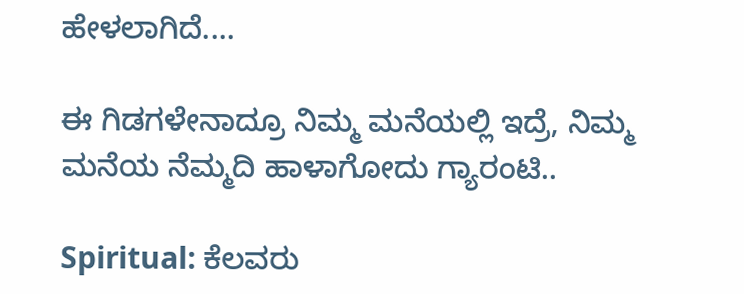ಹೇಳಲಾಗಿದೆ....

ಈ ಗಿಡಗಳೇನಾದ್ರೂ ನಿಮ್ಮ ಮನೆಯಲ್ಲಿ ಇದ್ರೆ, ನಿಮ್ಮ ಮನೆಯ ನೆಮ್ಮದಿ ಹಾಳಾಗೋದು ಗ್ಯಾರಂಟಿ..

Spiritual: ಕೆಲವರು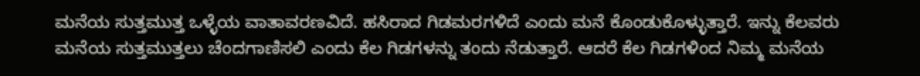ಮನೆಯ ಸುತ್ತಮುತ್ತ ಒಳ್ಳೆಯ ವಾತಾವರಣವಿದೆ. ಹಸಿರಾದ ಗಿಡಮರಗಳಿದೆ ಎಂದು ಮನೆ ಕೊಂಡುಕೊಳ್ಳುತ್ತಾರೆ. ಇನ್ನು ಕೆಲವರು ಮನೆಯ ಸುತ್ತಮುತ್ತಲು ಚೆಂದಗಾಣಿಸಲಿ ಎಂದು ಕೆಲ ಗಿಡಗಳನ್ನು ತಂದು ನೆಡುತ್ತಾರೆ. ಆದರೆ ಕೆಲ ಗಿಡಗಳಿಂದ ನಿಮ್ಮ ಮನೆಯ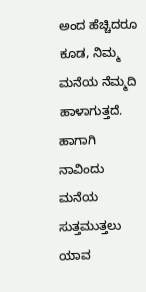ಅಂದ ಹೆಚ್ಚಿದರೂ ಕೂಡ, ನಿಮ್ಮ ಮನೆಯ ನೆಮ್ಮದಿ ಹಾಳಾಗುತ್ತದೆ. ಹಾಗಾಗಿ ನಾವಿಂದು ಮನೆಯ ಸುತ್ತಮುತ್ತಲು ಯಾವ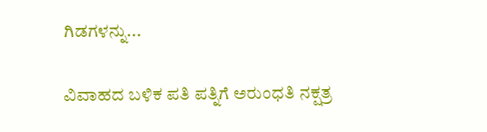ಗಿಡಗಳನ್ನು...

ವಿವಾಹದ ಬಳಿಕ ಪತಿ ಪತ್ನಿಗೆ ಅರುಂಧತಿ ನಕ್ಷತ್ರ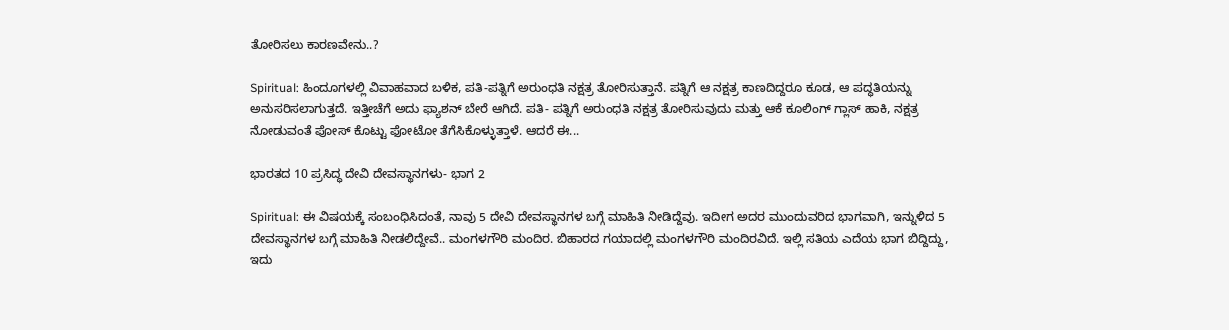ತೋರಿಸಲು ಕಾರಣವೇನು..?

Spiritual: ಹಿಂದೂಗಳಲ್ಲಿ ವಿವಾಹವಾದ ಬಳಿಕ, ಪತಿ-ಪತ್ನಿಗೆ ಅರುಂಧತಿ ನಕ್ಷತ್ರ ತೋರಿಸುತ್ತಾನೆ. ಪತ್ನಿಗೆ ಆ ನಕ್ಷತ್ರ ಕಾಣದಿದ್ದರೂ ಕೂಡ, ಆ ಪದ್ಧತಿಯನ್ನು ಅನುಸರಿಸಲಾಗುತ್ತದೆ. ಇತ್ತೀಚೆಗೆ ಅದು ಫ್ಯಾಶನ್ ಬೇರೆ ಆಗಿದೆ. ಪತಿ- ಪತ್ನಿಗೆ ಅರುಂಧತಿ ನಕ್ಷತ್ರ ತೋರಿಸುವುದು ಮತ್ತು ಆಕೆ ಕೂಲಿಂಗ್‌ ಗ್ಲಾಸ್ ಹಾಕಿ, ನಕ್ಷತ್ರ ನೋಡುವಂತೆ ಪೋಸ್ ಕೊಟ್ಟು ಫೋಟೋ ತೆಗೆಸಿಕೊಳ್ಳುತ್ತಾಳೆ. ಆದರೆ ಈ...

ಭಾರತದ 10 ಪ್ರಸಿದ್ಧ ದೇವಿ ದೇವಸ್ಥಾನಗಳು- ಭಾಗ 2

Spiritual: ಈ ವಿಷಯಕ್ಕೆ ಸಂಬಂಧಿಸಿದಂತೆ, ನಾವು 5 ದೇವಿ ದೇವಸ್ಥಾನಗಳ ಬಗ್ಗೆ ಮಾಹಿತಿ ನೀಡಿದ್ದೆವು. ಇದೀಗ ಅದರ ಮುಂದುವರಿದ ಭಾಗವಾಗಿ, ಇನ್ನುಳಿದ 5 ದೇವಸ್ಥಾನಗಳ ಬಗ್ಗೆ ಮಾಹಿತಿ ನೀಡಲಿದ್ದೇವೆ.. ಮಂಗಳಗೌರಿ ಮಂದಿರ. ಬಿಹಾರದ ಗಯಾದಲ್ಲಿ ಮಂಗಳಗೌರಿ ಮಂದಿರವಿದೆ. ಇಲ್ಲಿ ಸತಿಯ ಎದೆಯ ಭಾಗ ಬಿದ್ದಿದ್ದು, ಇದು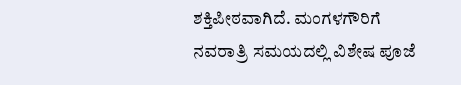ಶಕ್ತಿಪೀಠವಾಗಿದೆ. ಮಂಗಳಗೌರಿಗೆ ನವರಾತ್ರಿ ಸಮಯದಲ್ಲಿ ವಿಶೇಷ ಪೂಜೆ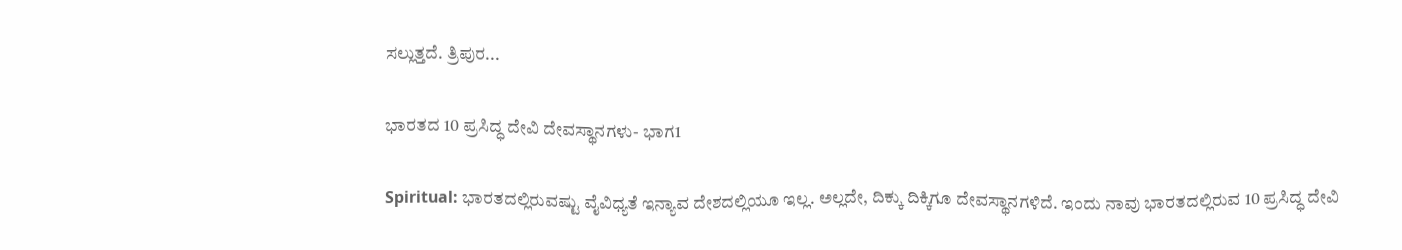ಸಲ್ಲುತ್ತದೆ. ತ್ರಿಪುರ...

ಭಾರತದ 10 ಪ್ರಸಿದ್ಧ ದೇವಿ ದೇವಸ್ಥಾನಗಳು- ಭಾಗ1

Spiritual: ಭಾರತದಲ್ಲಿರುವಷ್ಟು ವೈವಿಧ್ಯತೆ ಇನ್ಯಾವ ದೇಶದಲ್ಲಿಯೂ ಇಲ್ಲ. ಅಲ್ಲದೇ, ದಿಕ್ಕು ದಿಕ್ಕಿಗೂ ದೇವಸ್ಥಾನಗಳಿದೆ. ಇಂದು ನಾವು ಭಾರತದಲ್ಲಿರುವ 10 ಪ್ರಸಿದ್ಧ ದೇವಿ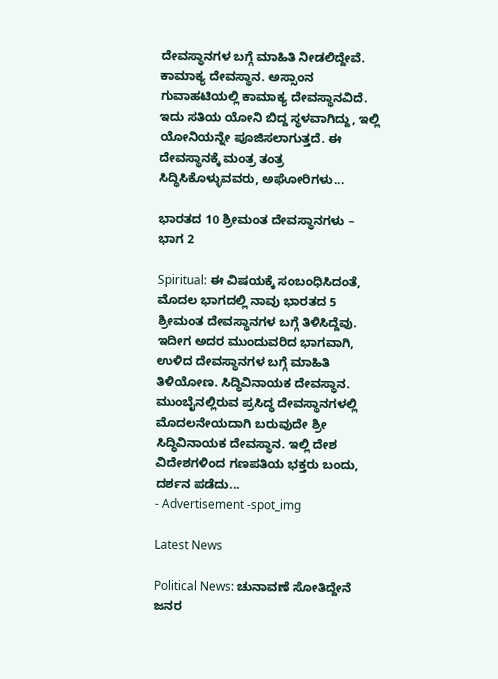ದೇವಸ್ಥಾನಗಳ ಬಗ್ಗೆ ಮಾಹಿತಿ ನೀಡಲಿದ್ದೇವೆ. ಕಾಮಾಕ್ಯ ದೇವಸ್ಥಾನ. ಅಸ್ಸಾಂನ ಗುವಾಹಟಿಯಲ್ಲಿ ಕಾಮಾಕ್ಯ ದೇವಸ್ಥಾನವಿದೆ. ಇದು ಸತಿಯ ಯೋನಿ ಬಿದ್ದ ಸ್ಥಳವಾಗಿದ್ದು, ಇಲ್ಲಿ ಯೋನಿಯನ್ನೇ ಪೂಜಿಸಲಾಗುತ್ತದೆ. ಈ ದೇವಸ್ಥಾನಕ್ಕೆ ಮಂತ್ರ ತಂತ್ರ ಸಿದ್ಧಿಸಿಕೊಳ್ಳುವವರು, ಅಘೋರಿಗಳು...

ಭಾರತದ 10 ಶ್ರೀಮಂತ ದೇವಸ್ಥಾನಗಳು – ಭಾಗ 2

Spiritual: ಈ ವಿಷಯಕ್ಕೆ ಸಂಬಂಧಿಸಿದಂತೆ, ಮೊದಲ ಭಾಗದಲ್ಲಿ ನಾವು ಭಾರತದ 5 ಶ್ರೀಮಂತ ದೇವಸ್ಥಾನಗಳ ಬಗ್ಗೆ ತಿಳಿಸಿದ್ದೆವು. ಇದೀಗ ಅದರ ಮುಂದುವರಿದ ಭಾಗವಾಗಿ, ಉಳಿದ ದೇವಸ್ಥಾನಗಳ ಬಗ್ಗೆ ಮಾಹಿತಿ ತಿಳಿಯೋಣ. ಸಿದ್ಧಿವಿನಾಯಕ ದೇವಸ್ಥಾನ. ಮುಂಬೈನಲ್ಲಿರುವ ಪ್ರಸಿದ್ಧ ದೇವಸ್ಥಾನಗಳಲ್ಲಿ ಮೊದಲನೇಯದಾಗಿ ಬರುವುದೇ ಶ್ರೀ ಸಿದ್ಧಿವಿನಾಯಕ ದೇವಸ್ಥಾನ. ಇಲ್ಲಿ ದೇಶ ವಿದೇಶಗಳಿಂದ ಗಣಪತಿಯ ಭಕ್ತರು ಬಂದು, ದರ್ಶನ ಪಡೆದು...
- Advertisement -spot_img

Latest News

Political News: ಚುನಾವಣೆ ಸೋತಿದ್ದೇನೆ ಜನರ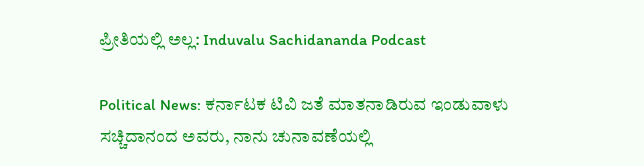ಪ್ರೀತಿಯಲ್ಲಿ ಅಲ್ಲ: Induvalu Sachidananda Podcast

Political News: ಕರ್ನಾಟಕ ಟಿವಿ ಜತೆ ಮಾತನಾಡಿರುವ ಇಂಡುವಾಳು ಸಚ್ಚಿದಾನಂದ ಅವರು, ನಾನು ಚುನಾವಣೆಯಲ್ಲಿ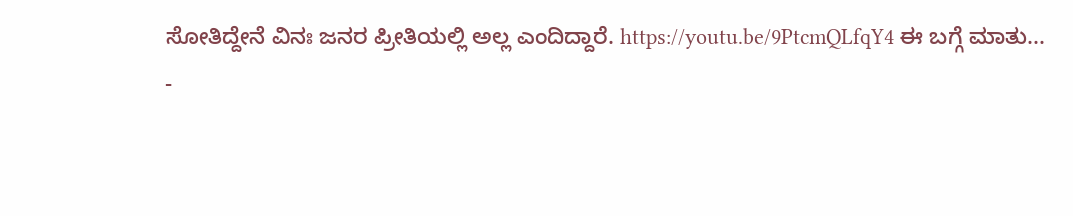ಸೋತಿದ್ದೇನೆ ವಿನಃ ಜನರ ಪ್ರೀತಿಯಲ್ಲಿ ಅಲ್ಲ ಎಂದಿದ್ದಾರೆ. https://youtu.be/9PtcmQLfqY4 ಈ ಬಗ್ಗೆ ಮಾತು...
-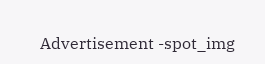Advertisement -spot_img